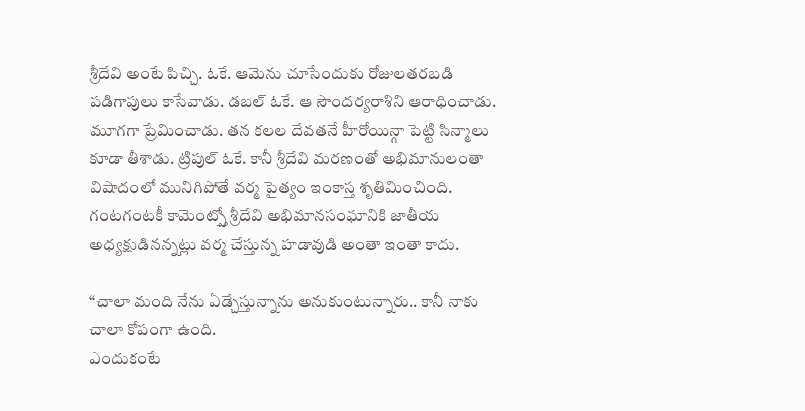శ్రీదేవి అంటే పిచ్చి. ఓకే. ఆమెను చూసేందుకు రోజులతరబడి పడిగాపులు కాసేవాడు. డబల్ ఓకే. ఆ సౌందర్యరాశిని ఆరాధించాడు. మూగగా ప్రేమించాడు. తన కలల దేవతనే హీరోయిన్గా పెట్టి సిన్మాలు కూడా తీశాడు. ట్రిపుల్ ఓకే. కానీ శ్రీదేవి మరణంతో అభిమానులంతా విషాదంలో మునిగిపోతే వర్మ పైత్యం ఇంకాస్త శృతిమించింది. గంటగంటకీ కామెంట్స్తో శ్రీదేవి అభిమానసంఘానికి జాతీయ అధ్యక్షుడినన్నట్లు వర్మ చేస్తున్న హడావుడి అంతా ఇంతా కాదు.

“చాలా మంది నేను ఏడ్చేస్తున్నాను అనుకుంటున్నారు.. కానీ నాకు చాలా కోపంగా ఉంది.
ఎందుకంటే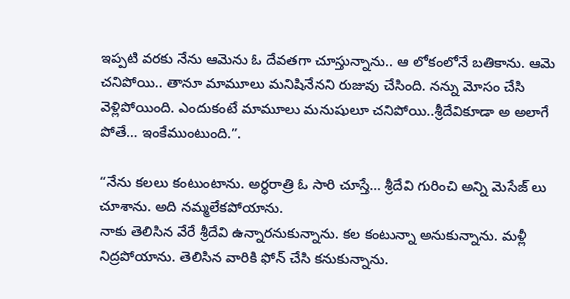ఇప్పటి వరకు నేను ఆమెను ఓ దేవతగా చూస్తున్నాను.. ఆ లోకంలోనే బతికాను. ఆమె చనిపోయి.. తానూ మామూలు మనిషినేనని రుజువు చేసింది. నన్ను మోసం చేసి వెళ్లిపోయింది. ఎందుకంటే మామూలు మనుషులూ చనిపోయి..శ్రీదేవికూడా అ అలాగే పోతే… ఇంకేముంటుంది.”.

“నేను కలలు కంటుంటాను. అర్ధరాత్రి ఓ సారి చూస్తే… శ్రీదేవి గురించి అన్ని మెసేజ్ లు చూశాను. అది నమ్మలేకపోయాను.
నాకు తెలిసిన వేరే శ్రీదేవి ఉన్నారనుకున్నాను. కల కంటున్నా అనుకున్నాను. మళ్లీ నిద్రపోయాను. తెలిసిన వారికి ఫోన్ చేసి కనుకున్నాను.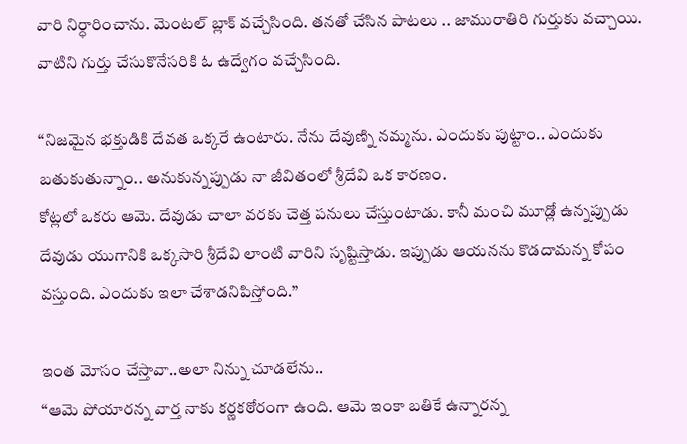వారి నిర్ధారించాను. మెంటల్ బ్లాక్ వచ్చేసింది. తనతో చేసిన పాటలు .. జామురాతిరి గుర్తుకు వచ్చాయి. వాటిని గుర్తు చేసుకొనేసరికి ఓ ఉద్వేగం వచ్చేసింది.

“నిజమైన భక్తుడికి దేవత ఒక్కరే ఉంటారు. నేను దేవుణ్ని నమ్మను. ఎందుకు పుట్టాం.. ఎందుకు బతుకుతున్నాం.. అనుకున్నప్పుడు నా జీవితంలో శ్రీదేవి ఒక కారణం.
కోట్లలో ఒకరు ఆమె. దేవుడు చాలా వరకు చెత్త పనులు చేస్తుంటాడు. కానీ మంచి మూడ్లో ఉన్నప్పుడు దేవుడు యుగానికి ఒక్కసారి శ్రీదేవి లాంటి వారిని సృష్టిస్తాడు. ఇప్పుడు ఆయనను కొడదామన్న కోపం వస్తుంది. ఎందుకు ఇలా చేశాడనిపిస్తోంది.”

ఇంత మోసం చేస్తావా..అలా నిన్ను చూడలేను..
“ఆమె పోయారన్న వార్త నాకు కర్ణకఠోరంగా ఉంది. ఆమె ఇంకా బతికే ఉన్నారన్న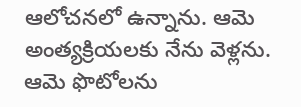ఆలోచనలో ఉన్నాను. ఆమె అంత్యక్రియలకు నేను వెళ్లను. ఆమె ఫొటోలను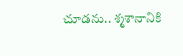చూడను.. శ్మశానానికి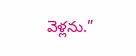వెళ్లను.”